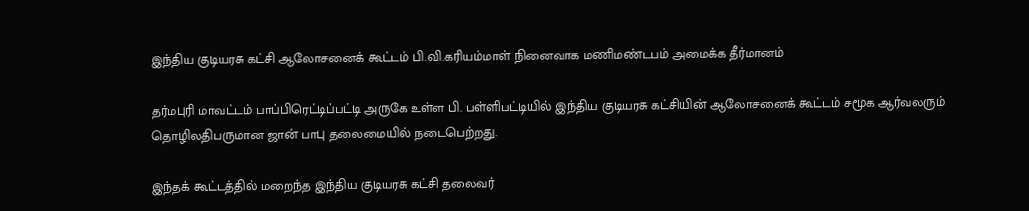இந்திய குடியரசு கட்சி ஆலோசனைக் கூட்டம் பி.வி.கரியம்மாள் நினைவாக மணிமண்டபம் அமைக்க தீர்மானம்

தர்மபுரி மாவட்டம் பாப்பிரெட்டிப்பட்டி அருகே உள்ள பி. பள்ளிபட்டியில் இந்திய குடியரசு கட்சியின் ஆலோசனைக் கூட்டம் சமூக ஆர்வலரும் தொழிலதிபருமான ஜான் பாபு தலைமையில் நடைபெற்றது.

இந்தக் கூட்டத்தில் மறைந்த இந்திய குடியரசு கட்சி தலைவர்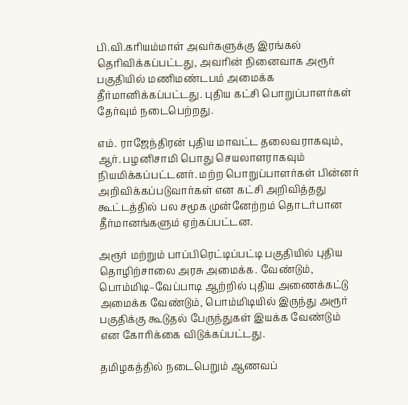பி.வி.கரியம்மாள் அவர்களுக்கு இரங்கல் தெரிவிக்கப்பட்டது, அவரின் நினைவாக அரூர் பகுதியில் மணிமண்டபம் அமைக்க தீர்மானிக்கப்பட்டது. புதிய கட்சி பொறுப்பாளர்கள் தேர்வும் நடைபெற்றது.

எம். ராஜேந்திரன் புதிய மாவட்ட தலைவராகவும், ஆர். பழனிசாமி பொது செயலாளராகவும் நியமிக்கப்பட்டனர். மற்ற பொறுப்பாளர்கள் பின்னர் அறிவிக்கப்படுவார்கள் என கட்சி அறிவித்தது கூட்டத்தில் பல சமூக முன்னேற்றம் தொடர்பான தீர்மானங்களும் ஏற்கப்பட்டன.

அரூர் மற்றும் பாப்பிரெட்டிப்பட்டி பகுதியில் புதிய தொழிற்சாலை அரசு அமைக்க. வேண்டும், பொம்மிடி–வேப்பாடி ஆற்றில் புதிய அணைக்கட்டு அமைக்க வேண்டும், பொம்மிடியில் இருந்து அரூர் பகுதிக்கு கூடுதல் பேருந்துகள் இயக்க வேண்டும் என கோரிக்கை விடுக்கப்பட்டது.

தமிழகத்தில் நடைபெறும் ஆணவப்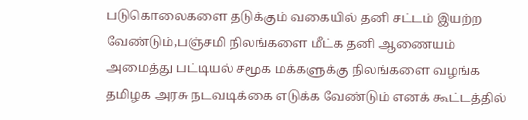படுகொலைகளை தடுக்கும் வகையில் தனி சட்டம் இயற்ற வேண்டும்,பஞ்சமி நிலங்களை மீட்க தனி ஆணையம் அமைத்து பட்டியல் சமூக மக்களுக்கு நிலங்களை வழங்க தமிழக அரசு நடவடிக்கை எடுக்க வேண்டும் எனக் கூட்டத்தில்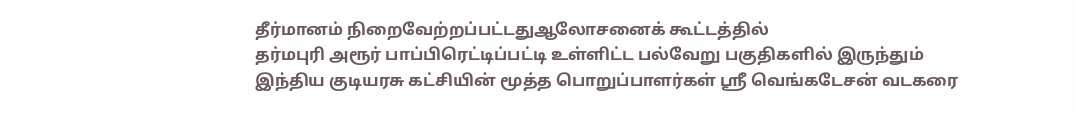தீர்மானம் நிறைவேற்றப்பட்டதுஆலோசனைக் கூட்டத்தில்
தர்மபுரி அரூர் பாப்பிரெட்டிப்பட்டி உள்ளிட்ட பல்வேறு பகுதிகளில் இருந்தும்
இந்திய குடியரசு கட்சியின் மூத்த பொறுப்பாளர்கள் ஸ்ரீ வெங்கடேசன் வடகரை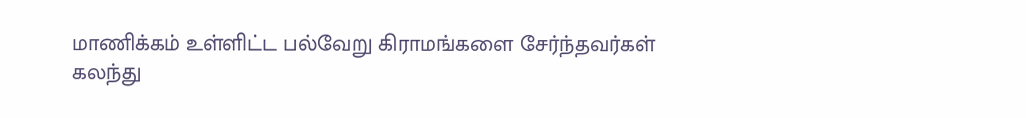மாணிக்கம் உள்ளிட்ட பல்வேறு கிராமங்களை சேர்ந்தவர்கள்
கலந்து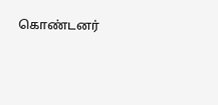கொண்டனர்